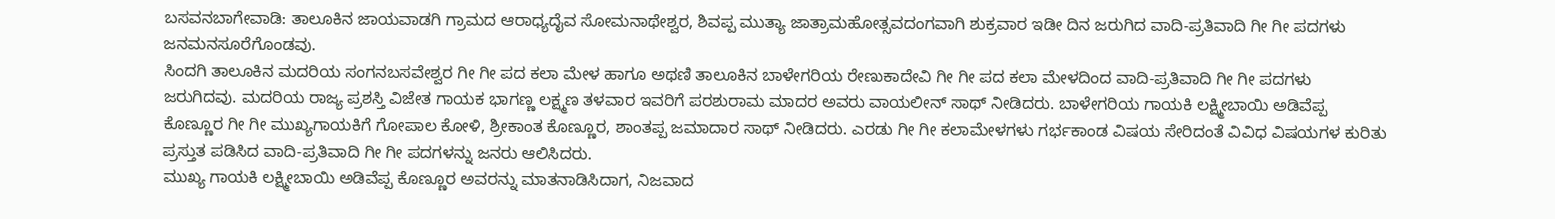ಬಸವನಬಾಗೇವಾಡಿ: ತಾಲೂಕಿನ ಜಾಯವಾಡಗಿ ಗ್ರಾಮದ ಆರಾಧ್ಯದೈವ ಸೋಮನಾಥೇಶ್ವರ, ಶಿವಪ್ಪ ಮುತ್ಯಾ ಜಾತ್ರಾಮಹೋತ್ಸವದಂಗವಾಗಿ ಶುಕ್ರವಾರ ಇಡೀ ದಿನ ಜರುಗಿದ ವಾದಿ-ಪ್ರತಿವಾದಿ ಗೀ ಗೀ ಪದಗಳು ಜನಮನಸೂರೆಗೊಂಡವು.
ಸಿಂದಗಿ ತಾಲೂಕಿನ ಮದರಿಯ ಸಂಗನಬಸವೇಶ್ವರ ಗೀ ಗೀ ಪದ ಕಲಾ ಮೇಳ ಹಾಗೂ ಅಥಣಿ ತಾಲೂಕಿನ ಬಾಳೇಗರಿಯ ರೇಣುಕಾದೇವಿ ಗೀ ಗೀ ಪದ ಕಲಾ ಮೇಳದಿಂದ ವಾದಿ-ಪ್ರತಿವಾದಿ ಗೀ ಗೀ ಪದಗಳು ಜರುಗಿದವು. ಮದರಿಯ ರಾಜ್ಯ ಪ್ರಶಸ್ತಿ ವಿಜೇತ ಗಾಯಕ ಭಾಗಣ್ಣ ಲಕ್ಷ್ಮಣ ತಳವಾರ ಇವರಿಗೆ ಪರಶುರಾಮ ಮಾದರ ಅವರು ವಾಯಲೀನ್ ಸಾಥ್ ನೀಡಿದರು. ಬಾಳೇಗರಿಯ ಗಾಯಕಿ ಲಕ್ಷ್ಮೀಬಾಯಿ ಅಡಿವೆಪ್ಪ ಕೊಣ್ಣೂರ ಗೀ ಗೀ ಮುಖ್ಯಗಾಯಕಿಗೆ ಗೋಪಾಲ ಕೋಳಿ, ಶ್ರೀಕಾಂತ ಕೊಣ್ಣೂರ, ಶಾಂತಪ್ಪ ಜಮಾದಾರ ಸಾಥ್ ನೀಡಿದರು. ಎರಡು ಗೀ ಗೀ ಕಲಾಮೇಳಗಳು ಗರ್ಭಕಾಂಡ ವಿಷಯ ಸೇರಿದಂತೆ ವಿವಿಧ ವಿಷಯಗಳ ಕುರಿತು ಪ್ರಸ್ತುತ ಪಡಿಸಿದ ವಾದಿ-ಪ್ರತಿವಾದಿ ಗೀ ಗೀ ಪದಗಳನ್ನು ಜನರು ಆಲಿಸಿದರು.
ಮುಖ್ಯ ಗಾಯಕಿ ಲಕ್ಷ್ಮೀಬಾಯಿ ಅಡಿವೆಪ್ಪ ಕೊಣ್ಣೂರ ಅವರನ್ನು ಮಾತನಾಡಿಸಿದಾಗ, ನಿಜವಾದ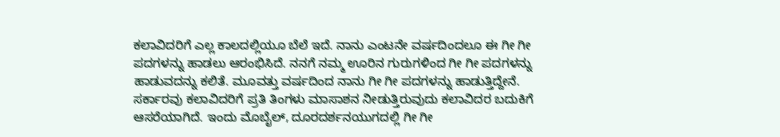ಕಲಾವಿದರಿಗೆ ಎಲ್ಲ ಕಾಲದಲ್ಲಿಯೂ ಬೆಲೆ ಇದೆ. ನಾನು ಎಂಟನೇ ವರ್ಷದಿಂದಲೂ ಈ ಗೀ ಗೀ ಪದಗಳನ್ನು ಹಾಡಲು ಆರಂಭಿಸಿದೆ. ನನಗೆ ನಮ್ಮ ಊರಿನ ಗುರುಗಳಿಂದ ಗೀ ಗೀ ಪದಗಳನ್ನು ಹಾಡುವದನ್ನು ಕಲಿತೆ. ಮೂವತ್ತು ವರ್ಷದಿಂದ ನಾನು ಗೀ ಗೀ ಪದಗಳನ್ನು ಹಾಡುತ್ತಿದ್ದೇನೆ. ಸರ್ಕಾರವು ಕಲಾವಿದರಿಗೆ ಪ್ರತಿ ತಿಂಗಳು ಮಾಸಾಶನ ನೀಡುತ್ತಿರುವುದು ಕಲಾವಿದರ ಬದುಕಿಗೆ ಆಸರೆಯಾಗಿದೆ. ಇಂದು ಮೊಬೈಲ್, ದೂರದರ್ಶನಯುಗದಲ್ಲಿ ಗೀ ಗೀ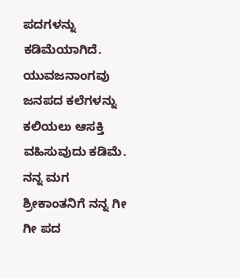ಪದಗಳನ್ನು ಕಡಿಮೆಯಾಗಿದೆ. ಯುವಜನಾಂಗವು ಜನಪದ ಕಲೆಗಳನ್ನು ಕಲಿಯಲು ಆಸಕ್ತಿ ವಹಿಸುವುದು ಕಡಿಮೆ. ನನ್ನ ಮಗ ಶ್ರೀಕಾಂತನಿಗೆ ನನ್ನ ಗೀ ಗೀ ಪದ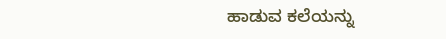ಹಾಡುವ ಕಲೆಯನ್ನು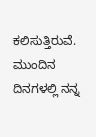ಕಲಿಸುತ್ತಿರುವೆ. ಮುಂದಿನ ದಿನಗಳಲ್ಲಿ ನನ್ನ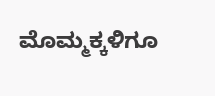ಮೊಮ್ಮಕ್ಕಳಿಗೂ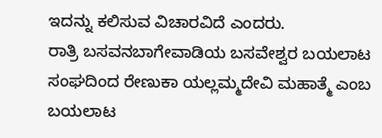ಇದನ್ನು ಕಲಿಸುವ ವಿಚಾರವಿದೆ ಎಂದರು.
ರಾತ್ರಿ ಬಸವನಬಾಗೇವಾಡಿಯ ಬಸವೇಶ್ವರ ಬಯಲಾಟ ಸಂಘದಿಂದ ರೇಣುಕಾ ಯಲ್ಲಮ್ಮದೇವಿ ಮಹಾತ್ಮೆ ಎಂಬ ಬಯಲಾಟ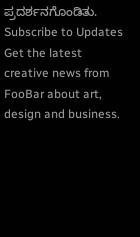ಪ್ರದರ್ಶನಗೊಂಡಿತು.
Subscribe to Updates
Get the latest creative news from FooBar about art, design and business.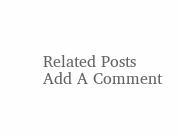Related Posts
Add A Comment